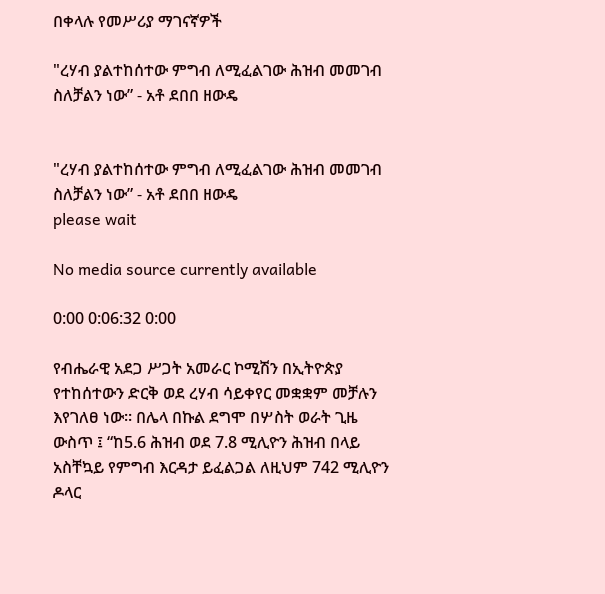በቀላሉ የመሥሪያ ማገናኛዎች

"ረሃብ ያልተከሰተው ምግብ ለሚፈልገው ሕዝብ መመገብ ስለቻልን ነው” - አቶ ደበበ ዘውዴ


"ረሃብ ያልተከሰተው ምግብ ለሚፈልገው ሕዝብ መመገብ ስለቻልን ነው” - አቶ ደበበ ዘውዴ
please wait

No media source currently available

0:00 0:06:32 0:00

የብሔራዊ አደጋ ሥጋት አመራር ኮሚሽን በኢትዮጵያ የተከሰተውን ድርቅ ወደ ረሃብ ሳይቀየር መቋቋም መቻሉን እየገለፀ ነው። በሌላ በኩል ደግሞ በሦስት ወራት ጊዜ ውስጥ ፤ “ከ5.6 ሕዝብ ወደ 7.8 ሚሊዮን ሕዝብ በላይ አስቸኳይ የምግብ እርዳታ ይፈልጋል ለዚህም 742 ሚሊዮን ዶላር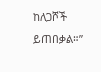ከለጋሾች ይጠበቃል።”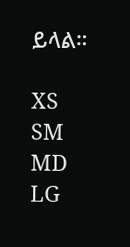ይላል።

XS
SM
MD
LG